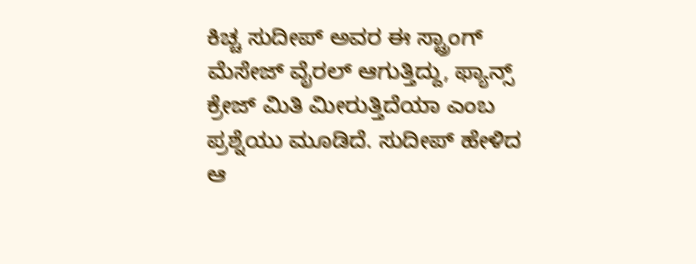ಕಿಚ್ಚ ಸುದೀಪ್ ಅವರ ಈ ಸ್ಟ್ರಾಂಗ್ ಮೆಸೇಜ್ ವೈರಲ್ ಆಗುತ್ತಿದ್ದು, ಫ್ಯಾನ್ಸ್ ಕ್ರೇಜ್ ಮಿತಿ ಮೀರುತ್ತಿದೆಯಾ ಎಂಬ ಪ್ರಶ್ನೆಯು ಮೂಡಿದೆ. ಸುದೀಪ್ ಹೇಳಿದ ಆ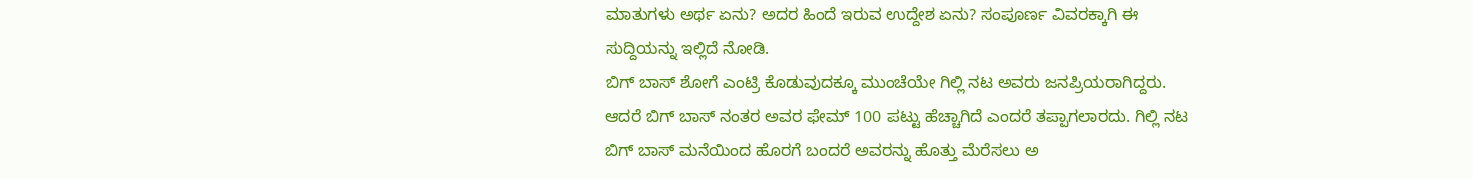ಮಾತುಗಳು ಅರ್ಥ ಏನು? ಅದರ ಹಿಂದೆ ಇರುವ ಉದ್ದೇಶ ಏನು? ಸಂಪೂರ್ಣ ವಿವರಕ್ಕಾಗಿ ಈ ಸುದ್ದಿಯನ್ನು ಇಲ್ಲಿದೆ ನೋಡಿ.
ಬಿಗ್ ಬಾಸ್ ಶೋಗೆ ಎಂಟ್ರಿ ಕೊಡುವುದಕ್ಕೂ ಮುಂಚೆಯೇ ಗಿಲ್ಲಿ ನಟ ಅವರು ಜನಪ್ರಿಯರಾಗಿದ್ದರು. ಆದರೆ ಬಿಗ್ ಬಾಸ್ ನಂತರ ಅವರ ಫೇಮ್ 100 ಪಟ್ಟು ಹೆಚ್ಚಾಗಿದೆ ಎಂದರೆ ತಪ್ಪಾಗಲಾರದು. ಗಿಲ್ಲಿ ನಟ ಬಿಗ್ ಬಾಸ್ ಮನೆಯಿಂದ ಹೊರಗೆ ಬಂದರೆ ಅವರನ್ನು ಹೊತ್ತು ಮೆರೆಸಲು ಅ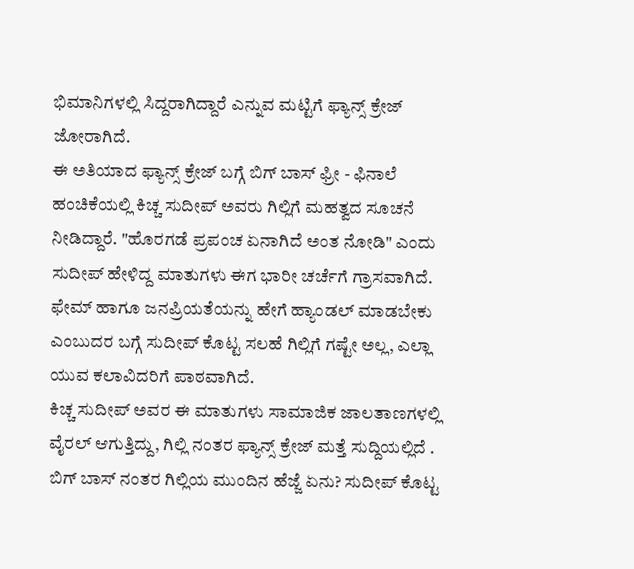ಭಿಮಾನಿಗಳಲ್ಲಿ ಸಿದ್ದರಾಗಿದ್ದಾರೆ ಎನ್ನುವ ಮಟ್ಟಿಗೆ ಫ್ಯಾನ್ಸ್ ಕ್ರೇಜ್ ಜೋರಾಗಿದೆ.
ಈ ಅತಿಯಾದ ಫ್ಯಾನ್ಸ್ ಕ್ರೇಜ್ ಬಗ್ಗೆ ಬಿಗ್ ಬಾಸ್ ಫ್ರೀ - ಫಿನಾಲೆ ಹಂಚಿಕೆಯಲ್ಲಿ ಕಿಚ್ಚ ಸುದೀಪ್ ಅವರು ಗಿಲ್ಲಿಗೆ ಮಹತ್ವದ ಸೂಚನೆ ನೀಡಿದ್ದಾರೆ. "ಹೊರಗಡೆ ಪ್ರಪಂಚ ಏನಾಗಿದೆ ಅಂತ ನೋಡಿ" ಎಂದು ಸುದೀಪ್ ಹೇಳಿದ್ದ ಮಾತುಗಳು ಈಗ ಭಾರೀ ಚರ್ಚೆಗೆ ಗ್ರಾಸವಾಗಿದೆ. ಫೇಮ್ ಹಾಗೂ ಜನಪ್ರಿಯತೆಯನ್ನು ಹೇಗೆ ಹ್ಯಾಂಡಲ್ ಮಾಡಬೇಕು ಎಂಬುದರ ಬಗ್ಗೆ ಸುದೀಪ್ ಕೊಟ್ಟ ಸಲಹೆ ಗಿಲ್ಲಿಗೆ ಗಷ್ಟೇ ಅಲ್ಲ, ಎಲ್ಲಾ ಯುವ ಕಲಾವಿದರಿಗೆ ಪಾಠವಾಗಿದೆ.
ಕಿಚ್ಚ ಸುದೀಪ್ ಅವರ ಈ ಮಾತುಗಳು ಸಾಮಾಜಿಕ ಜಾಲತಾಣಗಳಲ್ಲಿ ವೈರಲ್ ಆಗುತ್ತಿದ್ದು, ಗಿಲ್ಲಿ ನಂತರ ಫ್ಯಾನ್ಸ್ ಕ್ರೇಜ್ ಮತ್ತೆ ಸುದ್ದಿಯಲ್ಲಿದೆ . ಬಿಗ್ ಬಾಸ್ ನಂತರ ಗಿಲ್ಲಿಯ ಮುಂದಿನ ಹೆಜ್ಜೆ ಏನು? ಸುದೀಪ್ ಕೊಟ್ಟ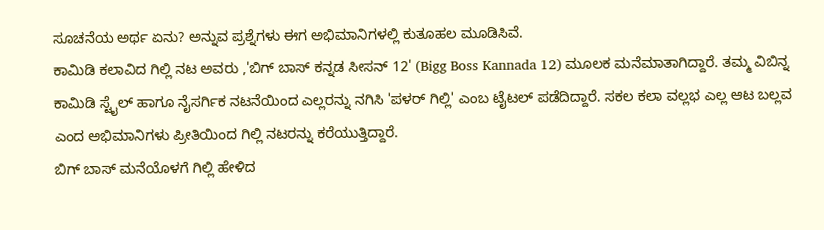ಸೂಚನೆಯ ಅರ್ಥ ಏನು? ಅನ್ನುವ ಪ್ರಶ್ನೆಗಳು ಈಗ ಅಭಿಮಾನಿಗಳಲ್ಲಿ ಕುತೂಹಲ ಮೂಡಿಸಿವೆ.
ಕಾಮಿಡಿ ಕಲಾವಿದ ಗಿಲ್ಲಿ ನಟ ಅವರು ,'ಬಿಗ್ ಬಾಸ್ ಕನ್ನಡ ಸೀಸನ್ 12' (Bigg Boss Kannada 12) ಮೂಲಕ ಮನೆಮಾತಾಗಿದ್ದಾರೆ. ತಮ್ಮ ವಿಬಿನ್ನ ಕಾಮಿಡಿ ಸ್ಟೈಲ್ ಹಾಗೂ ನೈಸರ್ಗಿಕ ನಟನೆಯಿಂದ ಎಲ್ಲರನ್ನು ನಗಿಸಿ 'ಪಳರ್ ಗಿಲ್ಲಿ' ಎಂಬ ಟೈಟಲ್ ಪಡೆದಿದ್ದಾರೆ. ಸಕಲ ಕಲಾ ವಲ್ಲಭ ಎಲ್ಲ ಆಟ ಬಲ್ಲವ ಎಂದ ಅಭಿಮಾನಿಗಳು ಪ್ರೀತಿಯಿಂದ ಗಿಲ್ಲಿ ನಟರನ್ನು ಕರೆಯುತ್ತಿದ್ದಾರೆ.
ಬಿಗ್ ಬಾಸ್ ಮನೆಯೊಳಗೆ ಗಿಲ್ಲಿ ಹೇಳಿದ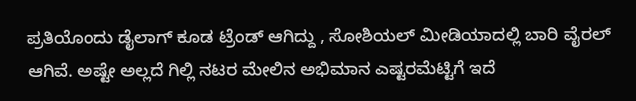ಪ್ರತಿಯೊಂದು ಡೈಲಾಗ್ ಕೂಡ ಟ್ರೆಂಡ್ ಆಗಿದ್ದು , ಸೋಶಿಯಲ್ ಮೀಡಿಯಾದಲ್ಲಿ ಬಾರಿ ವೈರಲ್ ಆಗಿವೆ. ಅಷ್ಟೇ ಅಲ್ಲದೆ ಗಿಲ್ಲಿ ನಟರ ಮೇಲಿನ ಅಭಿಮಾನ ಎಷ್ಟರಮೆಟ್ಟಿಗೆ ಇದೆ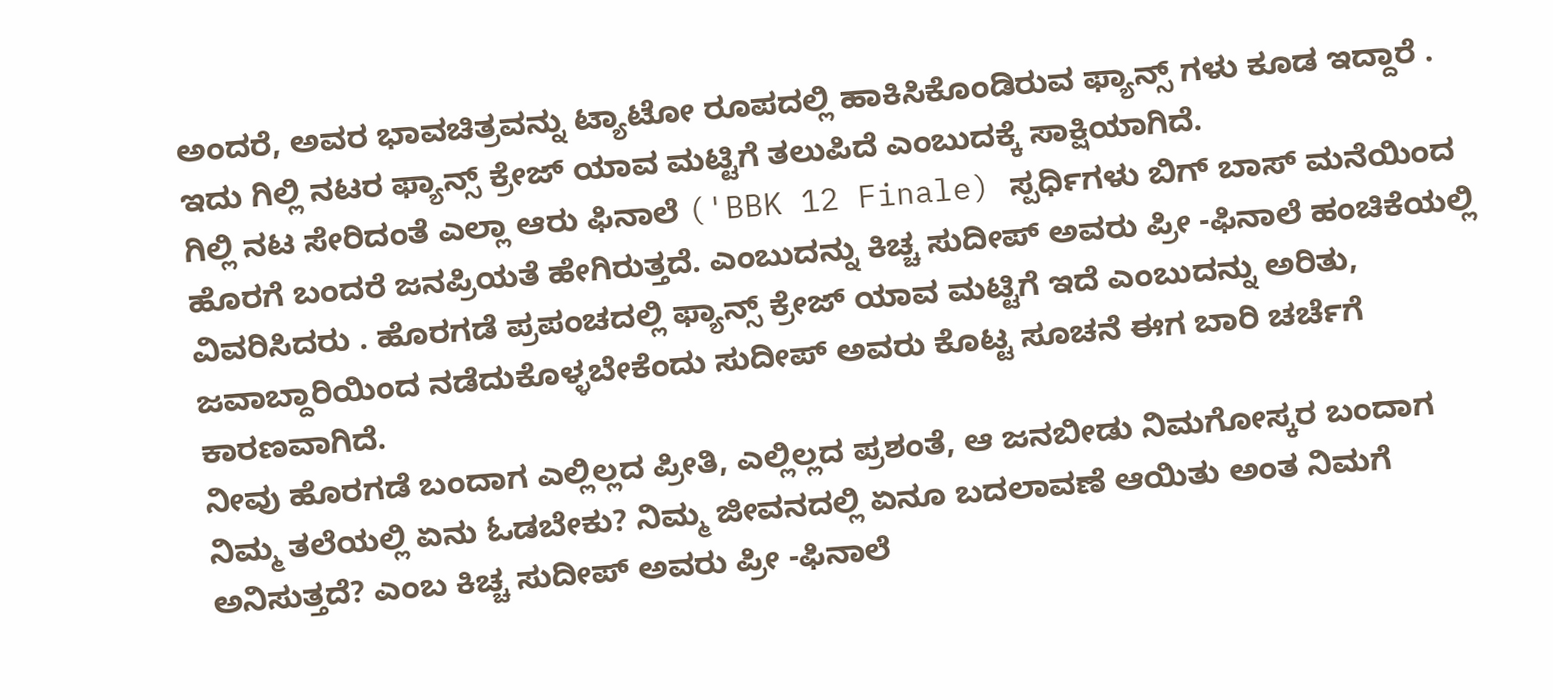ಅಂದರೆ, ಅವರ ಭಾವಚಿತ್ರವನ್ನು ಟ್ಯಾಟೋ ರೂಪದಲ್ಲಿ ಹಾಕಿಸಿಕೊಂಡಿರುವ ಫ್ಯಾನ್ಸ್ ಗಳು ಕೂಡ ಇದ್ದಾರೆ . ಇದು ಗಿಲ್ಲಿ ನಟರ ಫ್ಯಾನ್ಸ್ ಕ್ರೇಜ್ ಯಾವ ಮಟ್ಟಿಗೆ ತಲುಪಿದೆ ಎಂಬುದಕ್ಕೆ ಸಾಕ್ಷಿಯಾಗಿದೆ.
ಗಿಲ್ಲಿ ನಟ ಸೇರಿದಂತೆ ಎಲ್ಲಾ ಆರು ಫಿನಾಲೆ ('BBK 12 Finale) ಸ್ಪರ್ಧಿಗಳು ಬಿಗ್ ಬಾಸ್ ಮನೆಯಿಂದ ಹೊರಗೆ ಬಂದರೆ ಜನಪ್ರಿಯತೆ ಹೇಗಿರುತ್ತದೆ. ಎಂಬುದನ್ನು ಕಿಚ್ಚ ಸುದೀಪ್ ಅವರು ಪ್ರೀ -ಫಿನಾಲೆ ಹಂಚಿಕೆಯಲ್ಲಿ ವಿವರಿಸಿದರು . ಹೊರಗಡೆ ಪ್ರಪಂಚದಲ್ಲಿ ಫ್ಯಾನ್ಸ್ ಕ್ರೇಜ್ ಯಾವ ಮಟ್ಟಿಗೆ ಇದೆ ಎಂಬುದನ್ನು ಅರಿತು, ಜವಾಬ್ದಾರಿಯಿಂದ ನಡೆದುಕೊಳ್ಳಬೇಕೆಂದು ಸುದೀಪ್ ಅವರು ಕೊಟ್ಟ ಸೂಚನೆ ಈಗ ಬಾರಿ ಚರ್ಚೆಗೆ ಕಾರಣವಾಗಿದೆ.
ನೀವು ಹೊರಗಡೆ ಬಂದಾಗ ಎಲ್ಲಿಲ್ಲದ ಪ್ರೀತಿ, ಎಲ್ಲಿಲ್ಲದ ಪ್ರಶಂತೆ, ಆ ಜನಬೀಡು ನಿಮಗೋಸ್ಕರ ಬಂದಾಗ ನಿಮ್ಮ ತಲೆಯಲ್ಲಿ ಏನು ಓಡಬೇಕು? ನಿಮ್ಮ ಜೀವನದಲ್ಲಿ ಏನೂ ಬದಲಾವಣೆ ಆಯಿತು ಅಂತ ನಿಮಗೆ ಅನಿಸುತ್ತದೆ? ಎಂಬ ಕಿಚ್ಚ ಸುದೀಪ್ ಅವರು ಪ್ರೀ -ಫಿನಾಲೆ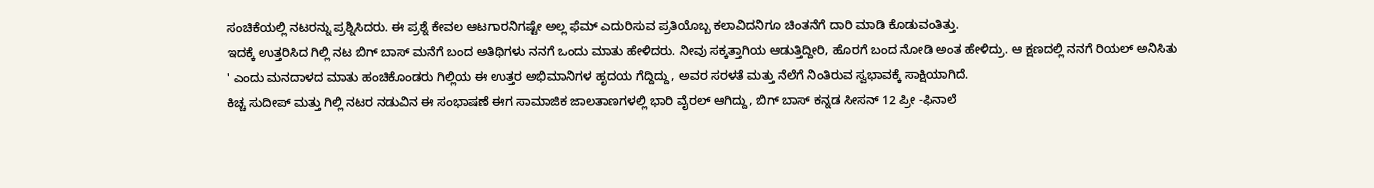ಸಂಚಿಕೆಯಲ್ಲಿ ನಟರನ್ನು ಪ್ರಶ್ನಿಸಿದರು. ಈ ಪ್ರಶ್ನೆ ಕೇವಲ ಆಟಗಾರನಿಗಷ್ಟೇ ಅಲ್ಲ ಫೆಮ್ ಎದುರಿಸುವ ಪ್ರತಿಯೊಬ್ಬ ಕಲಾವಿದನಿಗೂ ಚಿಂತನೆಗೆ ದಾರಿ ಮಾಡಿ ಕೊಡುವಂತಿತ್ತು.
ಇದಕ್ಕೆ ಉತ್ತರಿಸಿದ ಗಿಲ್ಲಿ ನಟ ಬಿಗ್ ಬಾಸ್ ಮನೆಗೆ ಬಂದ ಅತಿಥಿಗಳು ನನಗೆ ಒಂದು ಮಾತು ಹೇಳಿದರು. ನೀವು ಸಕ್ಕತ್ತಾಗಿಯ ಆಡುತ್ತಿದ್ದೀರಿ, ಹೊರಗೆ ಬಂದ ನೋಡಿ ಅಂತ ಹೇಳಿದ್ರು. ಆ ಕ್ಷಣದಲ್ಲಿ ನನಗೆ ರಿಯಲ್ ಅನಿಸಿತು ' ಎಂದು ಮನದಾಳದ ಮಾತು ಹಂಚಿಕೊಂಡರು ಗಿಲ್ಲಿಯ ಈ ಉತ್ತರ ಅಭಿಮಾನಿಗಳ ಹೃದಯ ಗೆದ್ದಿದ್ದು, ಅವರ ಸರಳತೆ ಮತ್ತು ನೆಲೆಗೆ ನಿಂತಿರುವ ಸ್ವಭಾವಕ್ಕೆ ಸಾಕ್ಷಿಯಾಗಿದೆ.
ಕಿಚ್ಚ ಸುದೀಪ್ ಮತ್ತು ಗಿಲ್ಲಿ ನಟರ ನಡುವಿನ ಈ ಸಂಭಾಷಣೆ ಈಗ ಸಾಮಾಜಿಕ ಜಾಲತಾಣಗಳಲ್ಲಿ ಭಾರಿ ವೈರಲ್ ಆಗಿದ್ದು, ಬಿಗ್ ಬಾಸ್ ಕನ್ನಡ ಸೀಸನ್ 12 ಪ್ರೀ -ಫಿನಾಲೆ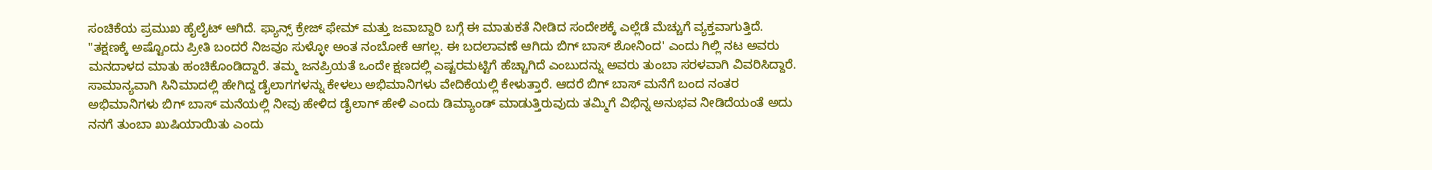ಸಂಚಿಕೆಯ ಪ್ರಮುಖ ಹೈಲೈಟ್ ಆಗಿದೆ. ಫ್ಯಾನ್ಸ್ ಕ್ರೇಜ್ ಫೇಮ್ ಮತ್ತು ಜವಾಬ್ದಾರಿ ಬಗ್ಗೆ ಈ ಮಾತುಕತೆ ನೀಡಿದ ಸಂದೇಶಕ್ಕೆ ಎಲ್ಲೆಡೆ ಮೆಚ್ಚುಗೆ ವ್ಯಕ್ತವಾಗುತ್ತಿದೆ.
"ತಕ್ಷಣಕ್ಕೆ ಅಷ್ಟೊಂದು ಪ್ರೀತಿ ಬಂದರೆ ನಿಜವೂ ಸುಳ್ಳೋ ಅಂತ ನಂಬೋಕೆ ಆಗಲ್ಲ. ಈ ಬದಲಾವಣೆ ಆಗಿದು ಬಿಗ್ ಬಾಸ್ ಶೋನಿಂದ' ಎಂದು ಗಿಲ್ಲಿ ನಟ ಅವರು ಮನದಾಳದ ಮಾತು ಹಂಚಿಕೊಂಡಿದ್ದಾರೆ. ತಮ್ಮ ಜನಪ್ರಿಯತೆ ಒಂದೇ ಕ್ಷಣದಲ್ಲಿ ಎಷ್ಟರಮಟ್ಟಿಗೆ ಹೆಚ್ಚಾಗಿದೆ ಎಂಬುದನ್ನು ಅವರು ತುಂಬಾ ಸರಳವಾಗಿ ವಿವರಿಸಿದ್ದಾರೆ.
ಸಾಮಾನ್ಯವಾಗಿ ಸಿನಿಮಾದಲ್ಲಿ ಹೇಗಿದ್ದ ಡೈಲಾಗಗಳನ್ನು ಕೇಳಲು ಅಭಿಮಾನಿಗಳು ವೇದಿಕೆಯಲ್ಲಿ ಕೇಳುತ್ತಾರೆ. ಆದರೆ ಬಿಗ್ ಬಾಸ್ ಮನೆಗೆ ಬಂದ ನಂತರ ಅಭಿಮಾನಿಗಳು ಬಿಗ್ ಬಾಸ್ ಮನೆಯಲ್ಲಿ ನೀವು ಹೇಳಿದ ಡೈಲಾಗ್ ಹೇಳಿ ಎಂದು ಡಿಮ್ಯಾಂಡ್ ಮಾಡುತ್ತಿರುವುದು ತಮ್ಮಿಗೆ ವಿಭಿನ್ನ ಅನುಭವ ನೀಡಿದೆಯಂತೆ ಅದು ನನಗೆ ತುಂಬಾ ಖುಷಿಯಾಯಿತು ಎಂದು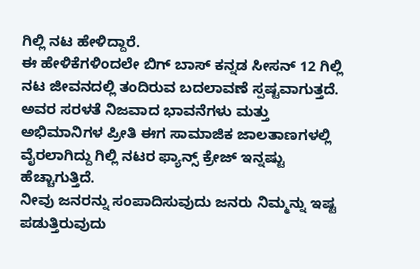ಗಿಲ್ಲಿ ನಟ ಹೇಳಿದ್ದಾರೆ.
ಈ ಹೇಳಿಕೆಗಳಿಂದಲೇ ಬಿಗ್ ಬಾಸ್ ಕನ್ನಡ ಸೀಸನ್ 12 ಗಿಲ್ಲಿ ನಟ ಜೀವನದಲ್ಲಿ ತಂದಿರುವ ಬದಲಾವಣೆ ಸ್ಪಷ್ಟವಾಗುತ್ತದೆ. ಅವರ ಸರಳತೆ ನಿಜವಾದ ಭಾವನೆಗಳು ಮತ್ತು ಅಭಿಮಾನಿಗಳ ಪ್ರೀತಿ ಈಗ ಸಾಮಾಜಿಕ ಜಾಲತಾಣಗಳಲ್ಲಿ ವೈರಲಾಗಿದ್ದು ಗಿಲ್ಲಿ ನಟರ ಫ್ಯಾನ್ಸ್ ಕ್ರೇಜ್ ಇನ್ನಷ್ಟು ಹೆಚ್ಚಾಗುತ್ತಿದೆ.
ನೀವು ಜನರನ್ನು ಸಂಪಾದಿಸುವುದು ಜನರು ನಿಮ್ಮನ್ನು ಇಷ್ಟ ಪಡುತ್ತಿರುವುದು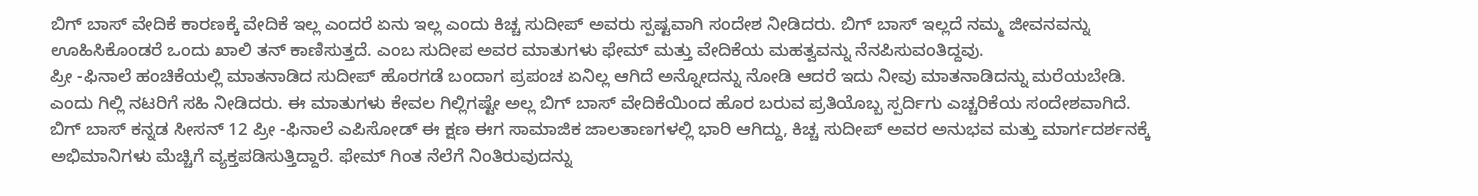ಬಿಗ್ ಬಾಸ್ ವೇದಿಕೆ ಕಾರಣಕ್ಕೆ ವೇದಿಕೆ ಇಲ್ಲ ಎಂದರೆ ಏನು ಇಲ್ಲ ಎಂದು ಕಿಚ್ಚ ಸುದೀಪ್ ಅವರು ಸ್ಪಷ್ಟವಾಗಿ ಸಂದೇಶ ನೀಡಿದರು. ಬಿಗ್ ಬಾಸ್ ಇಲ್ಲದೆ ನಮ್ಮ ಜೀವನವನ್ನು ಊಹಿಸಿಕೊಂಡರೆ ಒಂದು ಖಾಲಿ ತನ್ ಕಾಣಿಸುತ್ತದೆ. ಎಂಬ ಸುದೀಪ ಅವರ ಮಾತುಗಳು ಫೇಮ್ ಮತ್ತು ವೇದಿಕೆಯ ಮಹತ್ವವನ್ನು ನೆನಪಿಸುವಂತಿದ್ದವು.
ಪ್ರೀ -ಫಿನಾಲೆ ಹಂಚಿಕೆಯಲ್ಲಿ ಮಾತನಾಡಿದ ಸುದೀಪ್ ಹೊರಗಡೆ ಬಂದಾಗ ಪ್ರಪಂಚ ಏನಿಲ್ಲ ಆಗಿದೆ ಅನ್ನೋದನ್ನು ನೋಡಿ ಆದರೆ ಇದು ನೀವು ಮಾತನಾಡಿದನ್ನು ಮರೆಯಬೇಡಿ. ಎಂದು ಗಿಲ್ಲಿ ನಟರಿಗೆ ಸಹಿ ನೀಡಿದರು. ಈ ಮಾತುಗಳು ಕೇವಲ ಗಿಲ್ಲಿಗಷ್ಟೇ ಅಲ್ಲ ಬಿಗ್ ಬಾಸ್ ವೇದಿಕೆಯಿಂದ ಹೊರ ಬರುವ ಪ್ರತಿಯೊಬ್ಬ ಸ್ಪರ್ದಿಗು ಎಚ್ಚರಿಕೆಯ ಸಂದೇಶವಾಗಿದೆ.
ಬಿಗ್ ಬಾಸ್ ಕನ್ನಡ ಸೀಸನ್ 12 ಪ್ರೀ -ಫಿನಾಲೆ ಎಪಿಸೋಡ್ ಈ ಕ್ಷಣ ಈಗ ಸಾಮಾಜಿಕ ಜಾಲತಾಣಗಳಲ್ಲಿ ಭಾರಿ ಆಗಿದ್ದು, ಕಿಚ್ಚ ಸುದೀಪ್ ಅವರ ಅನುಭವ ಮತ್ತು ಮಾರ್ಗದರ್ಶನಕ್ಕೆ ಅಭಿಮಾನಿಗಳು ಮೆಚ್ಚಿಗೆ ವ್ಯಕ್ತಪಡಿಸುತ್ತಿದ್ದಾರೆ. ಫೇಮ್ ಗಿಂತ ನೆಲೆಗೆ ನಿಂತಿರುವುದನ್ನು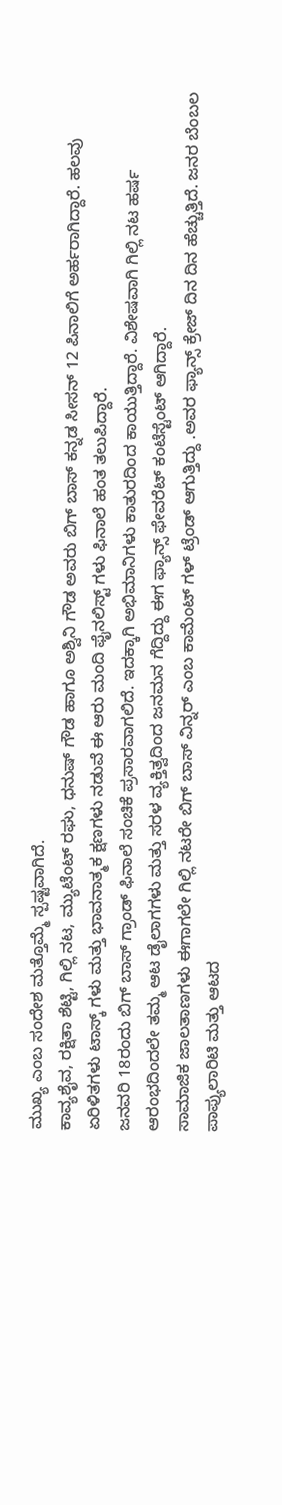ಮುಖ್ಯ ಎಂಬ ಸಂದೇಶ ಮತ್ತೊಮ್ಮೆ ಸ್ಪಷ್ಟವಾಗಿದೆ.
ಕಾವ್ಯಶೈವ, ರಕ್ಷಿತಾ ಶೆಟ್ಟಿ, ಗಿಲ್ಲಿ ನಟ, ಮ್ಯುಟೆಂಟ್ ರಘು, ಧನುಷ್ ಗೌಡ ಹಾಗೂ ಅಶ್ವಿನಿ ಗೌಡ ಅವರು ಬಿಗ್ ಬಾಸ್ ಕನ್ನಡ ಸೀಸನ್ 12 ಪಿನಾಲಿಗೆ ಅರ್ಹರಾಗಿದ್ದಾರೆ. ಹಲವು ಏರಿಳಿತಗಳು ಟಾಸ್ಕ್ ಗಳು ಮತ್ತು ಭಾವನಾತ್ಮಕ ಕ್ಷಣಗಳು ನಡುವೆ ಈ ಆರು ಮಂದಿ ಫೈನಲಿಸ್ಟ್ ಗಳು ಫಿನಾಲೆ ಹಂತ ತಲುಪಿದ್ದಾರೆ.
ಜನವರಿ 18ರಂದು ಬಿಗ್ ಬಾಸ್ ಗ್ರಾಂಡ್ ಫಿನಾಲೆ ಸಂಚಿಕೆ ಪ್ರಸಾರವಾಗಲಿದೆ. ಇದಕ್ಕಾಗಿ ಅಭಿಮಾನಿಗಳು ಕಾತುರದಿಂದ ಕಾಯುತ್ತಿದ್ದಾರೆ. ವಿಶೇಷವಾಗಿ ಗಿಲ್ಲಿ ನಟ ಹರ್ಷ ಆರಂಭದಿಂದಲೇ ತಮ್ಮ ಆಟ ಡೈಲಾಗಗಳು ಮತ್ತು ಸರಳ ವ್ಯಕ್ತಿತ್ವದಿಂದ ಜನಮನ ಗೆದ್ದಿದ್ದು ಈಗ ಫ್ಯಾನ್ಸ್ ಫೇವರೆಟ್ ಕಂಟೆಸ್ಟೆಂಟ್ ಆಗಿದ್ದಾರೆ.
ಸಾಮಾಜಿಕ ಜಾಲತಾಣಗಳು ಈಗಾಗಲೇ ಗಿಲ್ಲಿ ನಟರೇ ಬಿಗ್ ಬಾಸ್ ವಿನ್ನರ್ ಎಂಬ ಕಾಮೆಂಟ್ ಗಳ್ ಟ್ರೆಂಡ್ ಆಗುತ್ತಿದ್ದು .ಅವರ ಫ್ಯಾನ್ಸ್ ಕ್ರೇಜ್ ದಿನ ದಿನ ಹೆಚ್ಚುತ್ತಿದೆ. ಜನರ ಬೆಂಬಲ ಪಾಪ್ಯುಲಾರಿಟಿ ಮತ್ತು ಆಟದ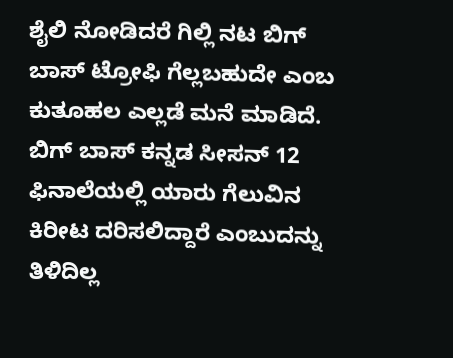ಶೈಲಿ ನೋಡಿದರೆ ಗಿಲ್ಲಿ ನಟ ಬಿಗ್ ಬಾಸ್ ಟ್ರೋಫಿ ಗೆಲ್ಲಬಹುದೇ ಎಂಬ ಕುತೂಹಲ ಎಲ್ಲಡೆ ಮನೆ ಮಾಡಿದೆ.
ಬಿಗ್ ಬಾಸ್ ಕನ್ನಡ ಸೀಸನ್ 12 ಫಿನಾಲೆಯಲ್ಲಿ ಯಾರು ಗೆಲುವಿನ ಕಿರೀಟ ದರಿಸಲಿದ್ದಾರೆ ಎಂಬುದನ್ನು ತಿಳಿದಿಲ್ಲ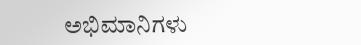ಅಭಿಮಾನಿಗಳು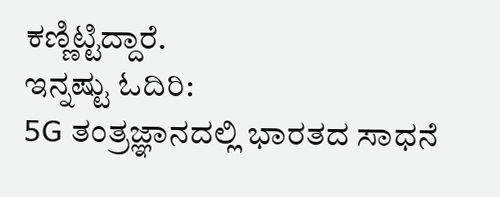ಕಣ್ಣಿಟ್ಟಿದ್ದಾರೆ.
ಇನ್ನಷ್ಟು ಓದಿರಿ:
5G ತಂತ್ರಜ್ಞಾನದಲ್ಲಿ ಭಾರತದ ಸಾಧನೆ